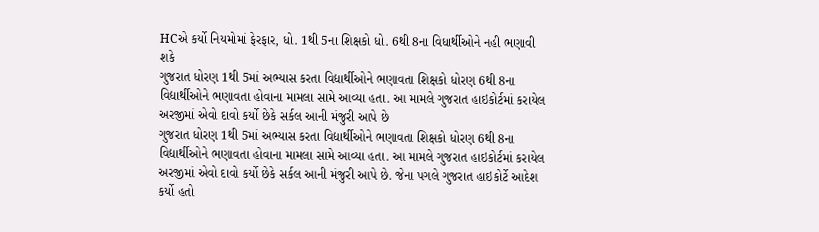HCએ કર્યો નિયમોમાં ફેરફાર, ધો. 1થી 5ના શિક્ષકો ધો. 6થી 8ના વિધાર્થીઓને નહી ભણાવી શકે
ગુજરાત ધોરણ 1થી 5માં અભ્યાસ કરતા વિદ્યાર્થીઓને ભણાવતા શિક્ષકો ધોરણ 6થી 8ના વિદ્યાર્થીઓને ભણાવતા હોવાના મામલા સામે આવ્યા હતા. આ મામલે ગુજરાત હાઇકોર્ટમાં કરાયેલ અરજીમાં એવો દાવો કર્યો છેકે સર્કલ આની મંજુરી આપે છે
ગુજરાત ધોરણ 1થી 5માં અભ્યાસ કરતા વિદ્યાર્થીઓને ભણાવતા શિક્ષકો ધોરણ 6થી 8ના વિદ્યાર્થીઓને ભણાવતા હોવાના મામલા સામે આવ્યા હતા. આ મામલે ગુજરાત હાઇકોર્ટમાં કરાયેલ અરજીમાં એવો દાવો કર્યો છેકે સર્કલ આની મંજુરી આપે છે. જેના પગલે ગુજરાત હાઇકોર્ટે આદેશ કર્યો હતો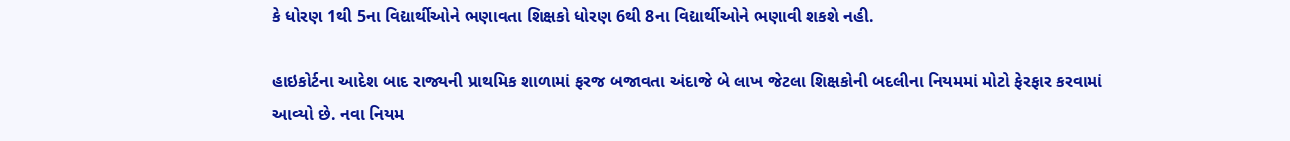કે ધોરણ 1થી 5ના વિદ્યાર્થીઓને ભણાવતા શિક્ષકો ધોરણ 6થી 8ના વિદ્યાર્થીઓને ભણાવી શકશે નહી.

હાઇકોર્ટના આદેશ બાદ રાજ્યની પ્રાથમિક શાળામાં ફરજ બજાવતા અંદાજે બે લાખ જેટલા શિક્ષકોની બદલીના નિયમમાં મોટો ફેરફાર કરવામાં આવ્યો છે. નવા નિયમ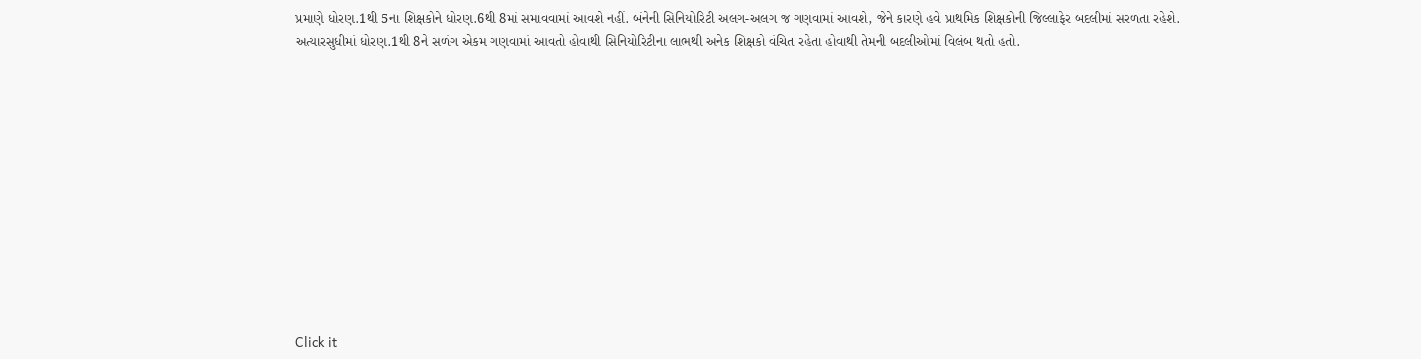પ્રમાણે ધોરણ.1થી 5ના શિક્ષકોને ધોરણ.6થી 8માં સમાવવામાં આવશે નહીં. બંનેની સિનિયોરિટી અલગ-અલગ જ ગણવામાં આવશે, જેને કારણે હવે પ્રાથમિક શિક્ષકોની જિલ્લાફેર બદલીમાં સરળતા રહેશે. અત્યારસુધીમાં ધોરણ.1થી 8ને સળંગ એકમ ગણવામાં આવતો હોવાથી સિનિયોરિટીના લાભથી અનેક શિક્ષકો વંચિત રહેતા હોવાથી તેમની બદલીઓમાં વિલંબ થતો હતો.












Click it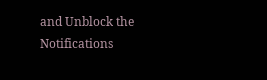and Unblock the Notifications